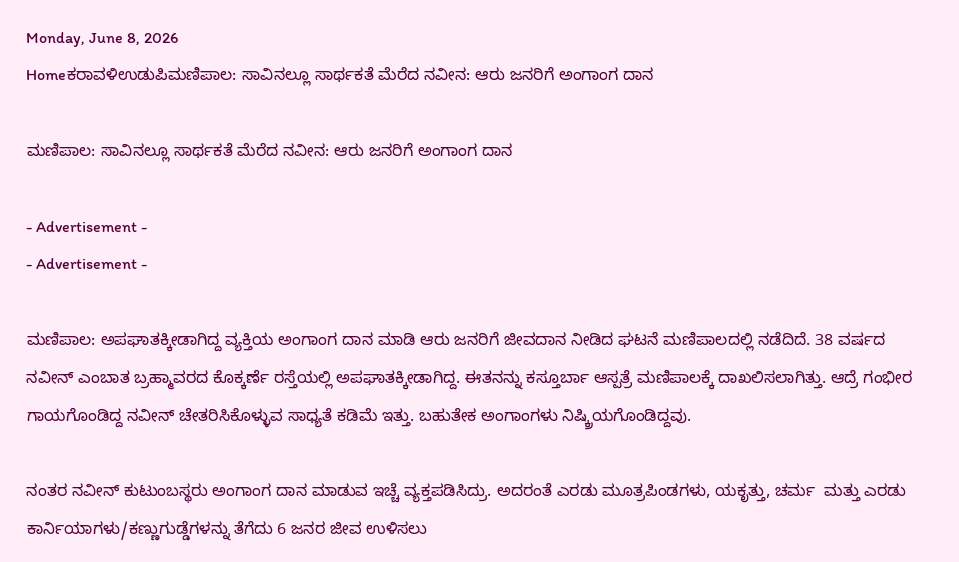Monday, June 8, 2026
Homeಕರಾವಳಿಉಡುಪಿಮಣಿಪಾಲ: ಸಾವಿನಲ್ಲೂ ಸಾರ್ಥಕತೆ ಮೆರೆದ ನವೀನ: ಆರು‌ ಜನರಿಗೆ ಅಂಗಾಂಗ ದಾನ

ಮಣಿಪಾಲ: ಸಾವಿನಲ್ಲೂ ಸಾರ್ಥಕತೆ ಮೆರೆದ ನವೀನ: ಆರು‌ ಜನರಿಗೆ ಅಂಗಾಂಗ ದಾನ

- Advertisement -
- Advertisement -

ಮಣಿಪಾಲ: ಅಪಘಾತಕ್ಕೀಡಾಗಿದ್ದ ವ್ಯಕ್ತಿಯ ಅಂಗಾಂಗ ದಾನ ಮಾಡಿ ಆರು ಜನರಿಗೆ ಜೀವದಾನ ನೀಡಿದ ಘಟನೆ ಮಣಿಪಾಲದಲ್ಲಿ ನಡೆದಿದೆ. 38 ವರ್ಷದ ನವೀನ್‌ ಎಂಬಾತ ಬ್ರಹ್ಮಾವರದ ಕೊಕ್ಕರ್ಣೆ ರಸ್ತೆಯಲ್ಲಿ ಅಪಘಾತಕ್ಕೀಡಾಗಿದ್ದ. ಈತನನ್ನು ಕಸ್ತೂರ್ಬಾ ಆಸ್ಪತ್ರೆ ಮಣಿಪಾಲಕ್ಕೆ ದಾಖಲಿಸಲಾಗಿತ್ತು. ಆದ್ರೆ ಗಂಭೀರ ಗಾಯಗೊಂಡಿದ್ದ ನವೀನ್‌ ಚೇತರಿಸಿಕೊಳ್ಳುವ ಸಾಧ್ಯತೆ ಕಡಿಮೆ ಇತ್ತು. ಬಹುತೇಕ ಅಂಗಾಂಗಳು ನಿಷ್ಕ್ರಿಯಗೊಂಡಿದ್ದವು.

ನಂತರ ನವೀನ್ ಕುಟುಂಬಸ್ಥರು ಅಂಗಾಂಗ ದಾನ ಮಾಡುವ ಇಚ್ಚೆ ವ್ಯಕ್ತಪಡಿಸಿದ್ರು. ಅದರಂತೆ ಎರಡು ಮೂತ್ರಪಿಂಡಗಳು, ಯಕೃತ್ತು, ಚರ್ಮ  ಮತ್ತು ಎರಡು ಕಾರ್ನಿಯಾಗಳು/ಕಣ್ಣುಗುಡ್ಡೆಗಳನ್ನು ತೆಗೆದು 6 ಜನರ ಜೀವ ಉಳಿಸಲು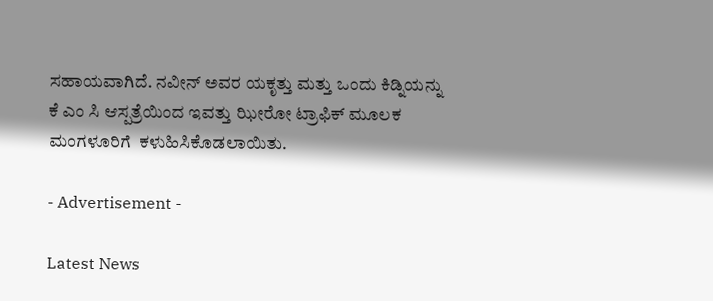ಸಹಾಯವಾಗಿದೆ. ನವೀನ್ ಅವರ ಯಕೃತ್ತು ಮತ್ತು ಒಂದು ಕಿಡ್ನಿಯನ್ನು  ಕೆ ಎಂ ಸಿ ಆಸ್ಪತ್ರೆಯಿಂದ ಇವತ್ತು ಝೀರೋ ಟ್ರಾಫಿಕ್ ಮೂಲಕ ಮಂಗಳೂರಿಗೆ  ಕಳುಹಿಸಿಕೊಡಲಾಯಿತು.

- Advertisement -

Latest News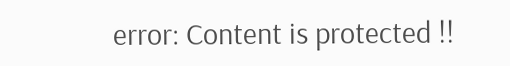error: Content is protected !!